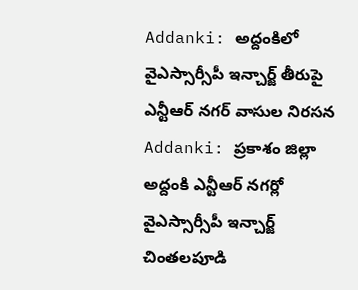Addanki: అద్దంకిలో వైఎస్సార్సీపీ ఇన్చార్జ్ తీరుపై ఎన్టీఆర్ నగర్ వాసుల నిరసన
Addanki: ప్రకాశం జిల్లా అద్దంకి ఎన్టీఆర్ నగర్లో వైఎస్సార్సీపీ ఇన్చార్జ్ చింతలపూడి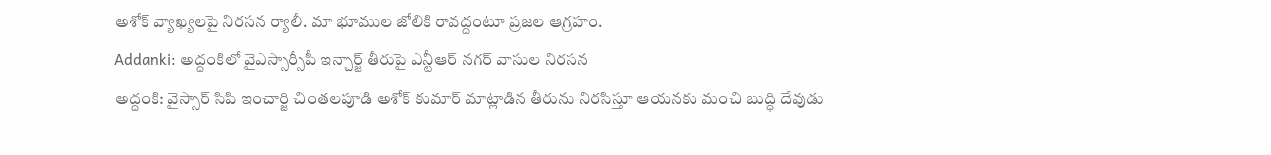అశోక్ వ్యాఖ్యలపై నిరసన ర్యాలీ. మా భూముల జోలికి రావద్దంటూ ప్రజల ఆగ్రహం.
Addanki: అద్దంకిలో వైఎస్సార్సీపీ ఇన్చార్జ్ తీరుపై ఎన్టీఆర్ నగర్ వాసుల నిరసన
అద్దంకి: వైస్సార్ సిపి ఇంచార్జి చింతలపూడి అశోక్ కుమార్ మాట్లాడిన తీరును నిరసిస్తూ ఆయనకు మంచి బుద్ధి దేవుడు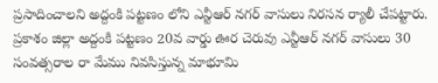ప్రసాదించాలని అద్దంకి పట్టణం లోని ఎన్టీఆర్ నగర్ వాసులు నిరసన ర్యాలీ చేపట్టారు.
ప్రకాశం జిల్లా అద్దంకి పట్టణం 20వ వార్డు ఊర చెరువు ఎన్టీఆర్ నగర్ వాసులు 30 సంవత్సరాల రా మేము నివసిస్తున్న మాభూమి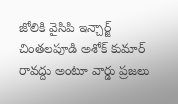జోలికి వైసిపి ఇన్చార్జ్ చింతలపూడి అశోక్ కుమార్ రావద్దు అంటూ వార్డు ప్రజలు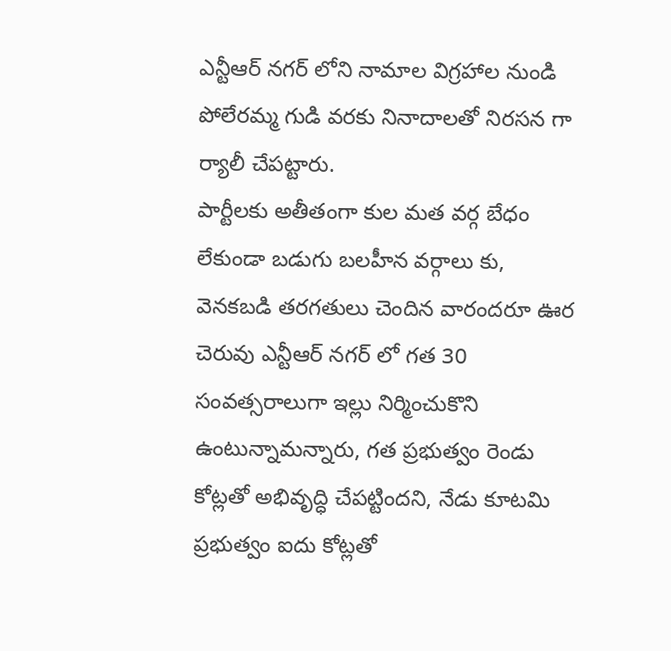ఎన్టీఆర్ నగర్ లోని నామాల విగ్రహాల నుండి పోలేరమ్మ గుడి వరకు నినాదాలతో నిరసన గా ర్యాలీ చేపట్టారు.
పార్టీలకు అతీతంగా కుల మత వర్గ బేధం లేకుండా బడుగు బలహీన వర్గాలు కు, వెనకబడి తరగతులు చెందిన వారందరూ ఊర చెరువు ఎన్టీఆర్ నగర్ లో గత 30 సంవత్సరాలుగా ఇల్లు నిర్మించుకొని ఉంటున్నామన్నారు, గత ప్రభుత్వం రెండు కోట్లతో అభివృద్ధి చేపట్టిందని, నేడు కూటమి ప్రభుత్వం ఐదు కోట్లతో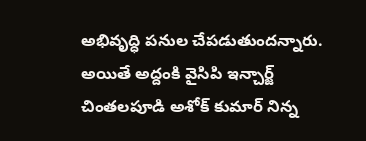అభివృద్ధి పనుల చేపడుతుందన్నారు. అయితే అద్దంకి వైసిపి ఇన్చార్జ్ చింతలపూడి అశోక్ కుమార్ నిన్న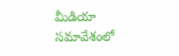మీడియా సమావేశంలో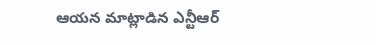ఆయన మాట్లాడిన ఎన్టీఆర్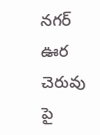నగర్ ఊర చెరువు పై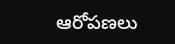ఆరోపణలు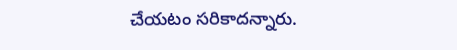చేయటం సరికాదన్నారు.